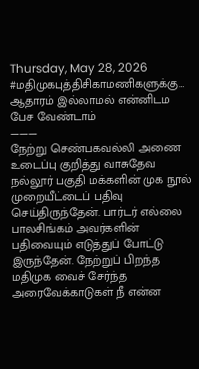Thursday, May 28, 2026
#மதிமுகபுத்திசிகாமணிகளுக்கு…
ஆதாரம் இல்லாமல் என்னிடம பேச வேண்டாம்
———
நேற்று செண்பகவல்லி அணை உடைப்பு குறித்து வாசுதேவ நல்லூர் பகுதி மக்களின் முக நூல் முறையீட்டைப் பதிவு செய்திருந்தேன். பார்டர் எல்லை பாலசிங்கம் அவர்களின் பதிவையும் எடுத்துப் போட்டு இருந்தேன். நேற்றுப் பிறந்த மதிமுக வைச் சேர்ந்த அரைவேக்காடுகள் நீ என்ன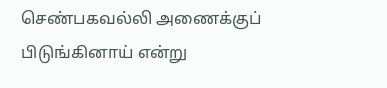செண்பகவல்லி அணைக்குப் பிடுங்கினாய் என்று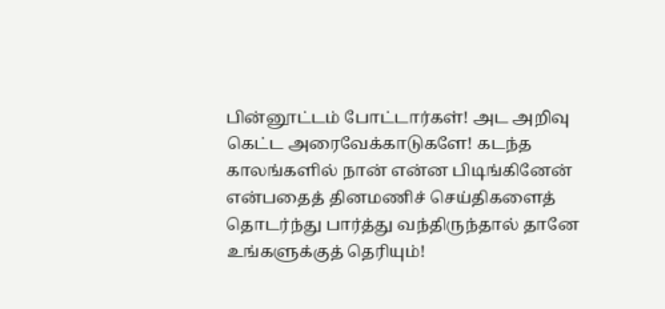பின்னூட்டம் போட்டார்கள்! அட அறிவு கெட்ட அரைவேக்காடுகளே! கடந்த காலங்களில் நான் என்ன பிடிங்கினேன் என்பதைத் தினமணிச் செய்திகளைத் தொடர்ந்து பார்த்து வந்திருந்தால் தானே உங்களுக்குத் தெரியும்!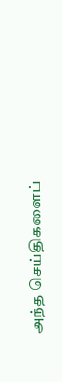அந்த செய்திகளைப்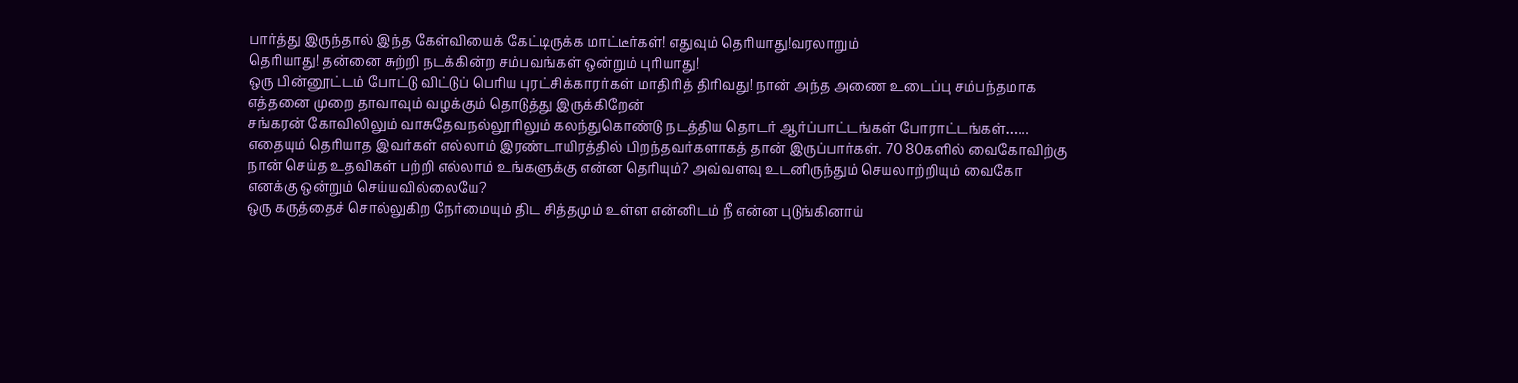பார்த்து இருந்தால் இந்த கேள்வியைக் கேட்டிருக்க மாட்டீர்கள்! எதுவும் தெரியாது!வரலாறும்
தெரியாது! தன்னை சுற்றி நடக்கின்ற சம்பவங்கள் ஒன்றும் புரியாது!
ஒரு பின்னூட்டம் போட்டு விட்டுப் பெரிய புரட்சிக்காரர்கள் மாதிரித் திரிவது! நான் அந்த அணை உடைப்பு சம்பந்தமாக எத்தனை முறை தாவாவும் வழக்கும் தொடுத்து இருக்கிறேன்
சங்கரன் கோவிலிலும் வாசுதேவநல்லூரிலும் கலந்துகொண்டு நடத்திய தொடர் ஆர்ப்பாட்டங்கள் போராட்டங்கள்…... எதையும் தெரியாத இவர்கள் எல்லாம் இரண்டாயிரத்தில் பிறந்தவர்களாகத் தான் இருப்பார்கள். 70 80களில் வைகோவிற்கு நான் செய்த உதவிகள் பற்றி எல்லாம் உங்களுக்கு என்ன தெரியும்? அவ்வளவு உடனிருந்தும் செயலாற்றியும் வைகோ எனக்கு ஒன்றும் செய்யவில்லையே?
ஒரு கருத்தைச் சொல்லுகிற நேர்மையும் திட சித்தமும் உள்ள என்னிடம் நீ என்ன புடுங்கினாய்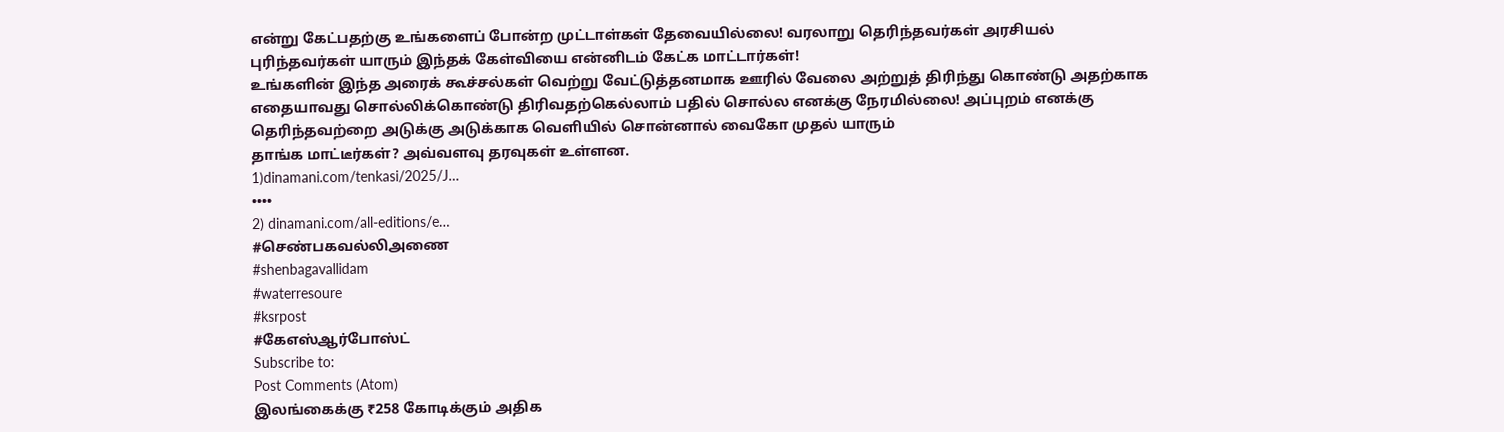என்று கேட்பதற்கு உங்களைப் போன்ற முட்டாள்கள் தேவையில்லை! வரலாறு தெரிந்தவர்கள் அரசியல் புரிந்தவர்கள் யாரும் இந்தக் கேள்வியை என்னிடம் கேட்க மாட்டார்கள்!
உங்களின் இந்த அரைக் கூச்சல்கள் வெற்று வேட்டுத்தனமாக ஊரில் வேலை அற்றுத் திரிந்து கொண்டு அதற்காக எதையாவது சொல்லிக்கொண்டு திரிவதற்கெல்லாம் பதில் சொல்ல எனக்கு நேரமில்லை! அப்புறம் எனக்கு தெரிந்தவற்றை அடுக்கு அடுக்காக வெளியில் சொன்னால் வைகோ முதல் யாரும்
தாங்க மாட்டீர்கள்? அவ்வளவு தரவுகள் உள்ளன.
1)dinamani.com/tenkasi/2025/J…
••••
2) dinamani.com/all-editions/e…
#செண்பகவல்லிஅணை
#shenbagavallidam
#waterresoure
#ksrpost
#கேஎஸ்ஆர்போஸ்ட்
Subscribe to:
Post Comments (Atom)
இலங்கைக்கு ₹258 கோடிக்கும் அதிக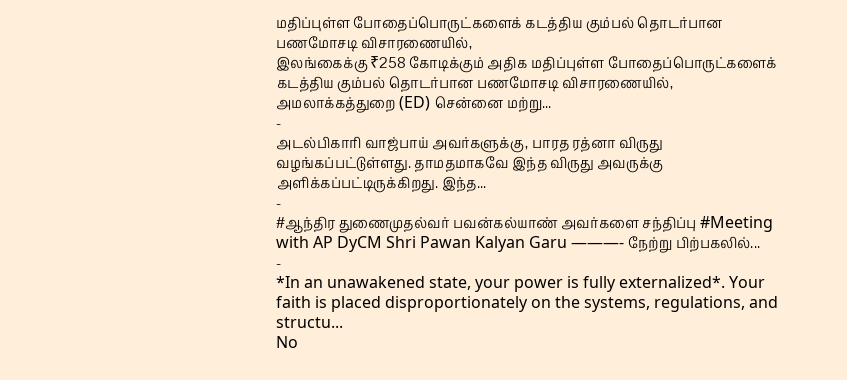மதிப்புள்ள போதைப்பொருட்களைக் கடத்திய கும்பல் தொடர்பான பணமோசடி விசாரணையில்,
இலங்கைக்கு ₹258 கோடிக்கும் அதிக மதிப்புள்ள போதைப்பொருட்களைக் கடத்திய கும்பல் தொடர்பான பணமோசடி விசாரணையில், அமலாக்கத்துறை (ED) சென்னை மற்று...
-
அடல்பிகாரி வாஜ்பாய் அவர்களுக்கு, பாரத ரத்னா விருது வழங்கப்பட்டுள்ளது. தாமதமாகவே இந்த விருது அவருக்கு அளிக்கப்பட்டிருக்கிறது. இந்த...
-
#ஆந்திர துணைமுதல்வர் பவன்கல்யாண் அவர்களை சந்திப்பு #Meeting with AP DyCM Shri Pawan Kalyan Garu ———- நேற்று பிற்பகலில்...
-
*In an unawakened state, your power is fully externalized*. Your faith is placed disproportionately on the systems, regulations, and structu...
No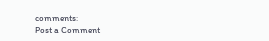comments:
Post a Comment